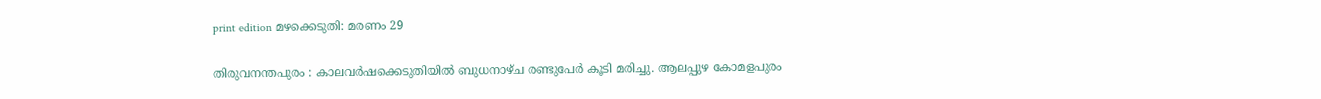print edition മഴക്കെടുതി: മരണം 29

തിരുവനന്തപുരം : കാലവർഷക്കെടുതിയിൽ ബുധനാഴ്ച രണ്ടുപേർ കൂടി മരിച്ചു. ആലപ്പുഴ കോമളപുരം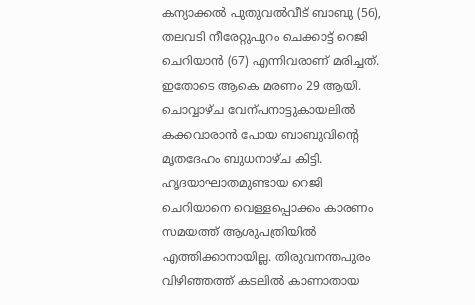കന്യാക്കൽ പുതുവൽവീട് ബാബു (56), തലവടി നീരേറ്റുപുറം ചെക്കാട്ട് റെജി ചെറിയാൻ (67) എന്നിവരാണ് മരിച്ചത്. ഇതോടെ ആകെ മരണം 29 ആയി. ചൊവ്വാഴ്ച വേന്പനാട്ടുകായലിൽ കക്കവാരാൻ പോയ ബാബുവിന്റെ മൃതദേഹം ബുധനാഴ്ച കിട്ടി.
ഹൃദയാഘാതമുണ്ടായ റെജി ചെറിയാനെ വെള്ളപ്പൊക്കം കാരണം സമയത്ത് ആശുപത്രിയിൽ എത്തിക്കാനായില്ല. തിരുവനന്തപുരം വിഴിഞ്ഞത്ത് കടലിൽ കാണാതായ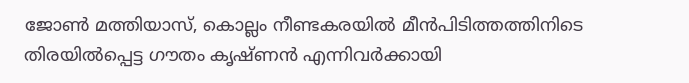ജോൺ മത്തിയാസ്, കൊല്ലം നീണ്ടകരയിൽ മീൻപിടിത്തത്തിനിടെ തിരയിൽപ്പെട്ട ഗൗതം കൃഷ്ണൻ എന്നിവർക്കായി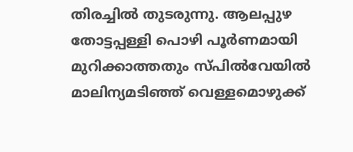തിരച്ചിൽ തുടരുന്നു. ആലപ്പുഴ തോട്ടപ്പള്ളി പൊഴി പൂർണമായി മുറിക്കാത്തതും സ്പിൽവേയിൽ മാലിന്യമടിഞ്ഞ് വെള്ളമൊഴുക്ക്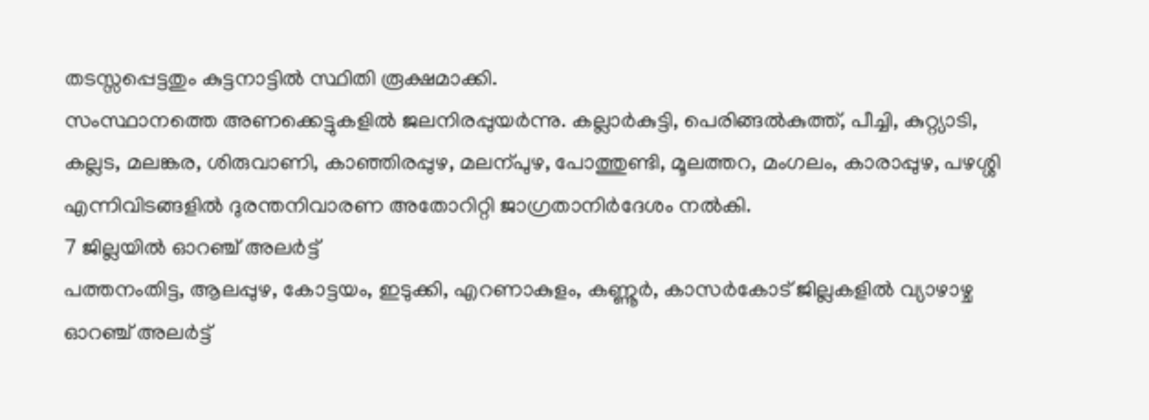തടസ്സപ്പെട്ടതും കുട്ടനാട്ടിൽ സ്ഥിതി രൂക്ഷമാക്കി.
സംസ്ഥാനത്തെ അണക്കെട്ടുകളിൽ ജലനിരപ്പുയർന്നു. കല്ലാർകുട്ടി, പെരിങ്ങൽകുത്ത്, പീച്ചി, കുറ്റ്യാടി, കല്ലട, മലങ്കര, ശിരുവാണി, കാഞ്ഞിരപ്പുഴ, മലന്പുഴ, പോത്തുണ്ടി, മൂലത്തറ, മംഗലം, കാരാപ്പുഴ, പഴശ്ശി എന്നിവിടങ്ങളിൽ ദുരന്തനിവാരണ അതോറിറ്റി ജാഗ്രതാനിർദേശം നൽകി.
7 ജില്ലയിൽ ഓറഞ്ച് അലർട്ട്
പത്തനംതിട്ട, ആലപ്പുഴ, കോട്ടയം, ഇടുക്കി, എറണാകുളം, കണ്ണൂർ, കാസർകോട് ജില്ലകളിൽ വ്യാഴാഴ്ച ഓറഞ്ച് അലർട്ട്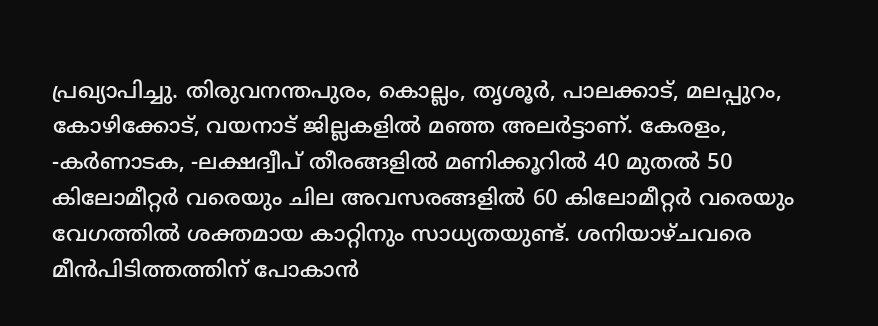പ്രഖ്യാപിച്ചു. തിരുവനന്തപുരം, കൊല്ലം, തൃശൂർ, പാലക്കാട്, മലപ്പുറം, കോഴിക്കോട്, വയനാട് ജില്ലകളിൽ മഞ്ഞ അലർട്ടാണ്. കേരളം, -കർണാടക, -ലക്ഷദ്വീപ് തീരങ്ങളിൽ മണിക്കൂറിൽ 40 മുതൽ 50 കിലോമീറ്റർ വരെയും ചില അവസരങ്ങളിൽ 60 കിലോമീറ്റർ വരെയും വേഗത്തിൽ ശക്തമായ കാറ്റിനും സാധ്യതയുണ്ട്. ശനിയാഴ്ചവരെ മീൻപിടിത്തത്തിന് പോകാൻ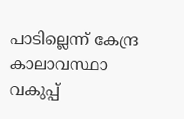പാടില്ലെന്ന് കേന്ദ്ര കാലാവസ്ഥാ വകുപ്പ്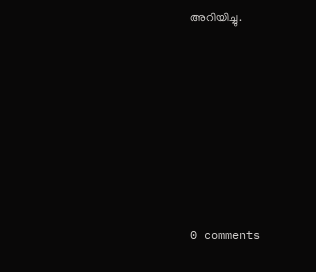അറിയിച്ചു.









0 comments